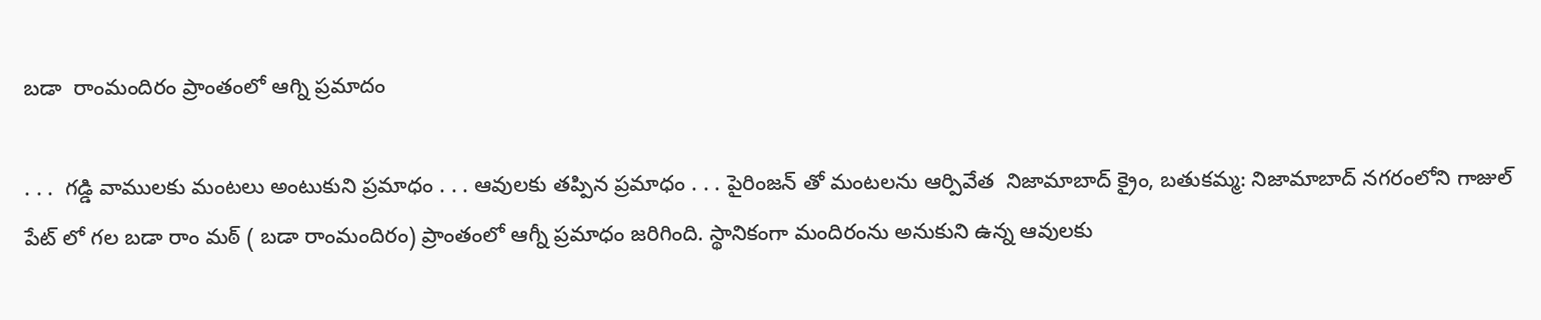బడా  రాంమందిరం ప్రాంతంలో ఆగ్ని ప్రమాదం

. . .  గడ్డి వాములకు మంటలు అంటుకుని ప్రమాధం . . . ఆవులకు తప్పిన ప్రమాధం . . . పైరింజన్ తో మంటలను ఆర్పివేత  నిజామాబాద్ క్రైం, బతుకమ్మ: నిజామాబాద్ నగరంలోని గాజుల్ పేట్ లో గల బడా రాం మఠ్ ( బడా రాంమందిరం) ప్రాంతంలో ఆగ్నీ ప్రమాధం జరిగింది. స్థానికంగా మందిరంను అనుకుని ఉన్న ఆవులకు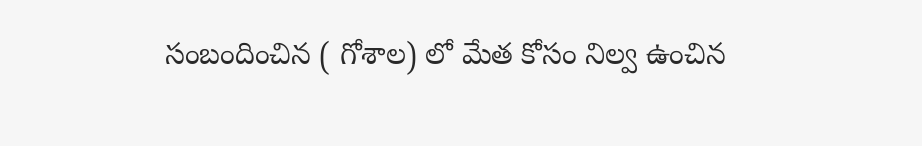సంబందించిన ( గోశాల) లో మేత కోసం నిల్వ ఉంచిన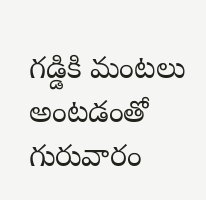గడ్డికి మంటలు అంటడంతో గురువారం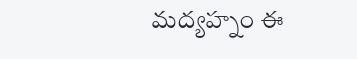మద్యహ్నం ఈ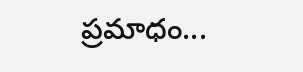ప్రమాధం...